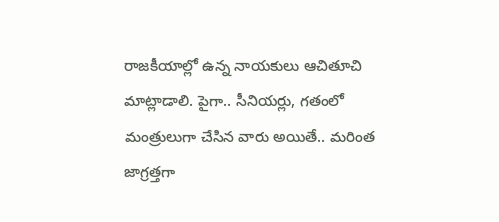రాజకీయాల్లో ఉన్న నాయకులు ఆచితూచి మాట్లాడాలి. పైగా.. సీనియర్లు, గతంలో మంత్రులుగా చేసిన వారు అయితే.. మరింత జాగ్రత్తగా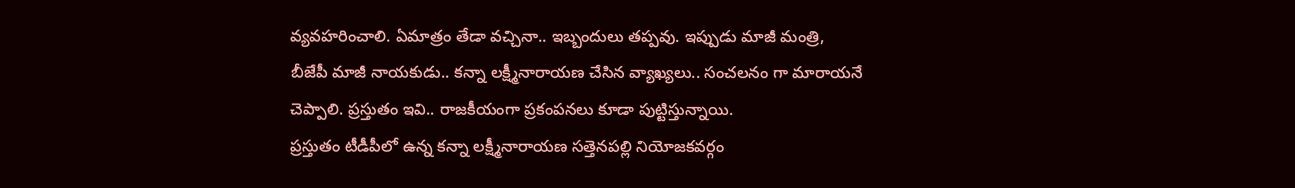వ్యవహరించాలి. ఏమాత్రం తేడా వచ్చినా.. ఇబ్బందులు తప్పవు. ఇప్పుడు మాజీ మంత్రి, బీజేపీ మాజీ నాయకుడు.. కన్నా లక్ష్మీనారాయణ చేసిన వ్యాఖ్యలు.. సంచలనం గా మారాయనే చెప్పాలి. ప్రస్తుతం ఇవి.. రాజకీయంగా ప్రకంపనలు కూడా పుట్టిస్తున్నాయి.
ప్రస్తుతం టీడీపీలో ఉన్న కన్నా లక్ష్మీనారాయణ సత్తెనపల్లి నియోజకవర్గం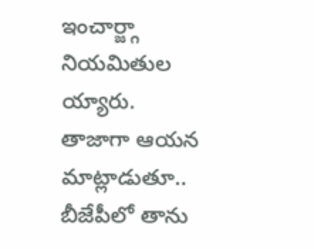ఇంచార్జ్గా నియమితుల య్యారు. తాజాగా ఆయన మాట్లాడుతూ.. బీజేపీలో తాను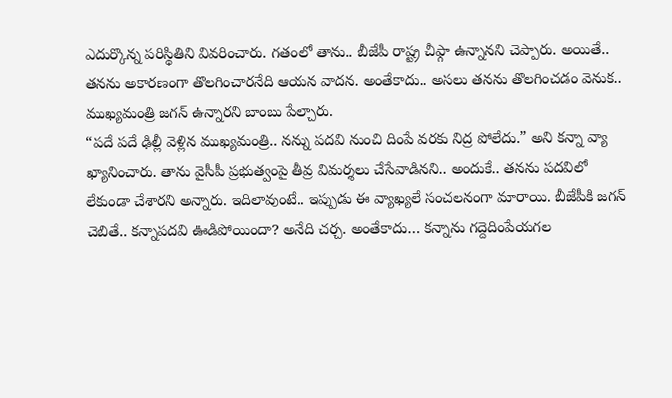ఎదుర్కొన్న పరిస్థితిని వివరించారు. గతంలో తాను.. బీజేపీ రాష్ట్ర చీఫ్గా ఉన్నానని చెప్పారు. అయితే.. తనను అకారణంగా తొలగించారనేది ఆయన వాదన. అంతేకాదు.. అసలు తనను తొలగించడం వెనుక.. ముఖ్యమంత్రి జగన్ ఉన్నారని బాంబు పేల్చారు.
“పదే పదే ఢిల్లీ వెళ్లిన ముఖ్యమంత్రి.. నన్ను పదవి నుంచి దింపే వరకు నిద్ర పోలేదు.” అని కన్నా వ్యా ఖ్యానించారు. తాను వైసీపీ ప్రభుత్వంపై తీవ్ర విమర్శలు చేసేవాడినని.. అందుకే.. తనను పదవిలో లేకుండా చేశారని అన్నారు. ఇదిలావుంటే.. ఇప్పుడు ఈ వ్యాఖ్యలే సంచలనంగా మారాయి. బీజేపీకి జగన్ చెబితే.. కన్నాపదవి ఊడిపోయిందా? అనేది చర్చ. అంతేకాదు… కన్నాను గద్దెదింపేయగల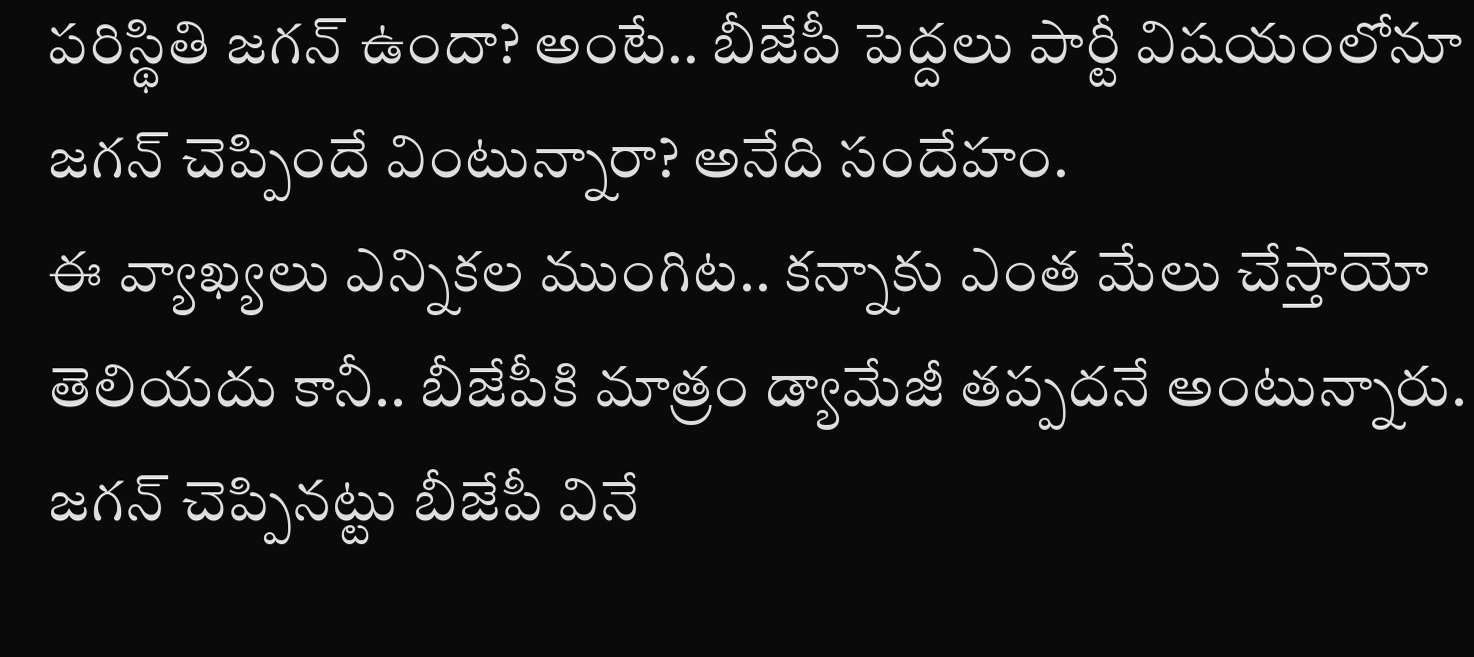పరిస్థితి జగన్ ఉందా? అంటే.. బీజేపీ పెద్దలు పార్టీ విషయంలోనూ జగన్ చెప్పిందే వింటున్నారా? అనేది సందేహం.
ఈ వ్యాఖ్యలు ఎన్నికల ముంగిట.. కన్నాకు ఎంత మేలు చేస్తాయో తెలియదు కానీ.. బీజేపీకి మాత్రం డ్యామేజీ తప్పదనే అంటున్నారు. జగన్ చెప్పినట్టు బీజేపీ వినే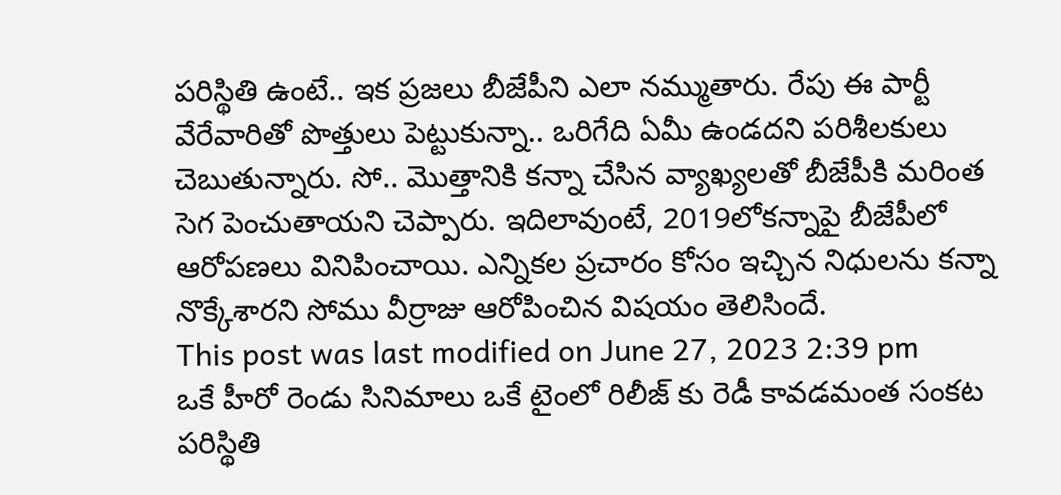పరిస్థితి ఉంటే.. ఇక ప్రజలు బీజేపీని ఎలా నమ్ముతారు. రేపు ఈ పార్టీ వేరేవారితో పొత్తులు పెట్టుకున్నా.. ఒరిగేది ఏమీ ఉండదని పరిశీలకులు చెబుతున్నారు. సో.. మొత్తానికి కన్నా చేసిన వ్యాఖ్యలతో బీజేపీకి మరింత సెగ పెంచుతాయని చెప్పారు. ఇదిలావుంటే, 2019లోకన్నాపై బీజేపీలో ఆరోపణలు వినిపించాయి. ఎన్నికల ప్రచారం కోసం ఇచ్చిన నిధులను కన్నా నొక్కేశారని సోము వీర్రాజు ఆరోపించిన విషయం తెలిసిందే.
This post was last modified on June 27, 2023 2:39 pm
ఒకే హీరో రెండు సినిమాలు ఒకే టైంలో రిలీజ్ కు రెడీ కావడమంత సంకట పరిస్థితి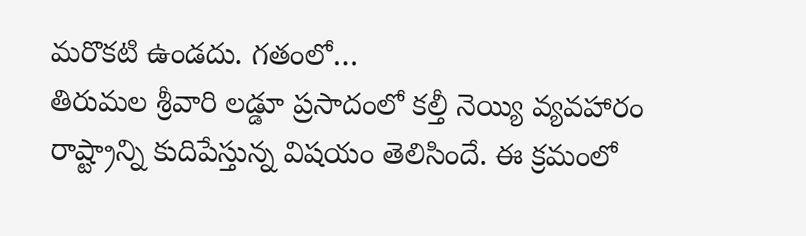మరొకటి ఉండదు. గతంలో…
తిరుమల శ్రీవారి లడ్డూ ప్రసాదంలో కల్తీ నెయ్యి వ్యవహారం రాష్ట్రాన్ని కుదిపేస్తున్న విషయం తెలిసిందే. ఈ క్రమంలో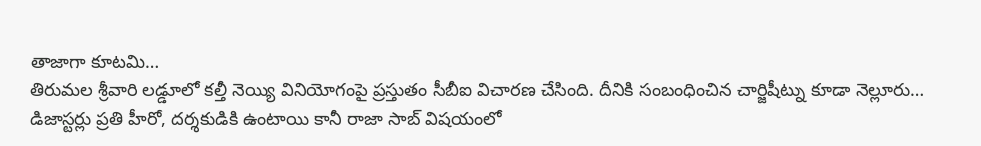తాజాగా కూటమి…
తిరుమల శ్రీవారి లడ్డూలో కల్తీ నెయ్యి వినియోగంపై ప్రస్తుతం సీబీఐ విచారణ చేసింది. దీనికి సంబంధించిన చార్జిషీట్ను కూడా నెల్లూరు…
డిజాస్టర్లు ప్రతి హీరో, దర్శకుడికి ఉంటాయి కానీ రాజా సాబ్ విషయంలో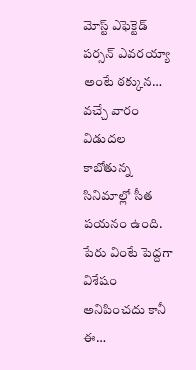మోస్ట్ ఎఫెక్టెడ్ పర్సన్ ఎవరయ్యా అంటే ఠక్కున…
వచ్చే వారం విడుదల కాబోతున్న సినిమాల్లో సీత పయనం ఉంది. పేరు వింటే పెద్దగా విశేషం అనిపించదు కానీ ఈ…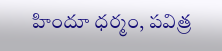హిందూ ధర్మం, పవిత్ర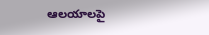ఆలయాలపై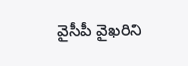వైసీపీ వైఖరిని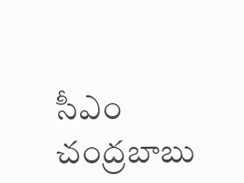సీఎం చంద్రబాబు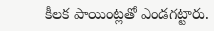కీలక పాయింట్లతో ఎండగట్టారు.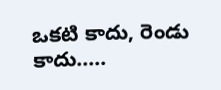ఒకటి కాదు, రెండు కాదు..…